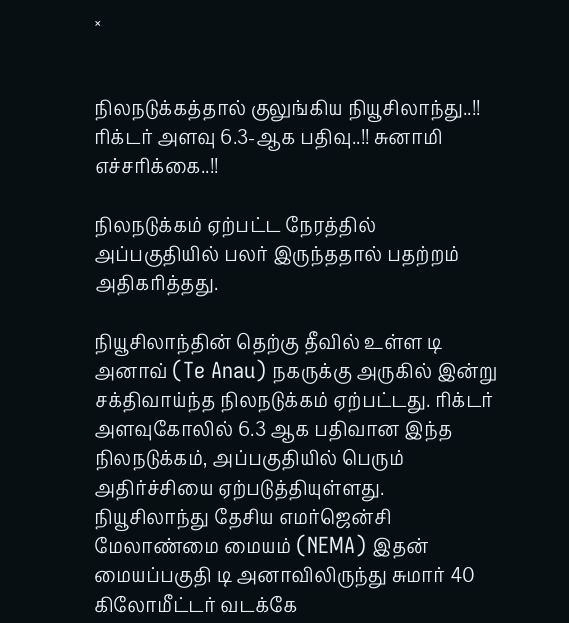×


நிலநடுக்கத்தால் குலுங்கிய நியூசிலாந்து..!! ரிக்டர் அளவு 6.3-ஆக பதிவு..!! சுனாமி எச்சரிக்கை..!!

நிலநடுக்கம் ஏற்பட்ட நேரத்தில் அப்பகுதியில் பலர் இருந்ததால் பதற்றம் அதிகரித்தது.

நியூசிலாந்தின் தெற்கு தீவில் உள்ள டி அனாவ் (Te Anau) நகருக்கு அருகில் இன்று சக்திவாய்ந்த நிலநடுக்கம் ஏற்பட்டது. ரிக்டர் அளவுகோலில் 6.3 ஆக பதிவான இந்த நிலநடுக்கம், அப்பகுதியில் பெரும் அதிர்ச்சியை ஏற்படுத்தியுள்ளது. நியூசிலாந்து தேசிய எமர்ஜென்சி மேலாண்மை மையம் (NEMA) இதன் மையப்பகுதி டி அனாவிலிருந்து சுமார் 40 கிலோமீட்டர் வடக்கே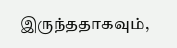இருந்ததாகவும்,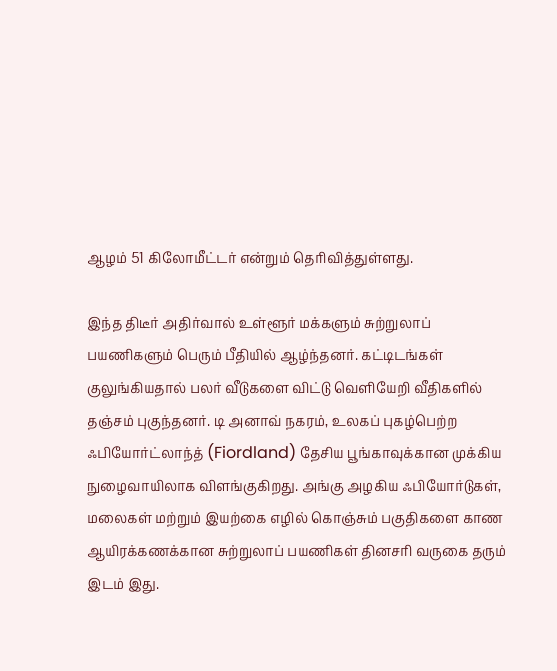ஆழம் 51 கிலோமீட்டர் என்றும் தெரிவித்துள்ளது.

இந்த திடீர் அதிர்வால் உள்ளூர் மக்களும் சுற்றுலாப் பயணிகளும் பெரும் பீதியில் ஆழ்ந்தனர். கட்டிடங்கள் குலுங்கியதால் பலர் வீடுகளை விட்டு வெளியேறி வீதிகளில் தஞ்சம் புகுந்தனர். டி அனாவ் நகரம், உலகப் புகழ்பெற்ற ஃபியோர்ட்லாந்த் (Fiordland) தேசிய பூங்காவுக்கான முக்கிய நுழைவாயிலாக விளங்குகிறது. அங்கு அழகிய ஃபியோர்டுகள், மலைகள் மற்றும் இயற்கை எழில் கொஞ்சும் பகுதிகளை காண ஆயிரக்கணக்கான சுற்றுலாப் பயணிகள் தினசரி வருகை தரும் இடம் இது.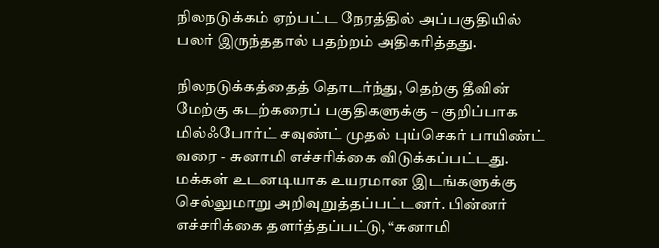நிலநடுக்கம் ஏற்பட்ட நேரத்தில் அப்பகுதியில் பலர் இருந்ததால் பதற்றம் அதிகரித்தது.

நிலநடுக்கத்தைத் தொடர்ந்து, தெற்கு தீவின் மேற்கு கடற்கரைப் பகுதிகளுக்கு – குறிப்பாக மில்ஃபோர்ட் சவுண்ட் முதல் புய்செகர் பாயிண்ட் வரை - சுனாமி எச்சரிக்கை விடுக்கப்பட்டது. மக்கள் உடனடியாக உயரமான இடங்களுக்கு செல்லுமாறு அறிவுறுத்தப்பட்டனர். பின்னர் எச்சரிக்கை தளர்த்தப்பட்டு, “சுனாமி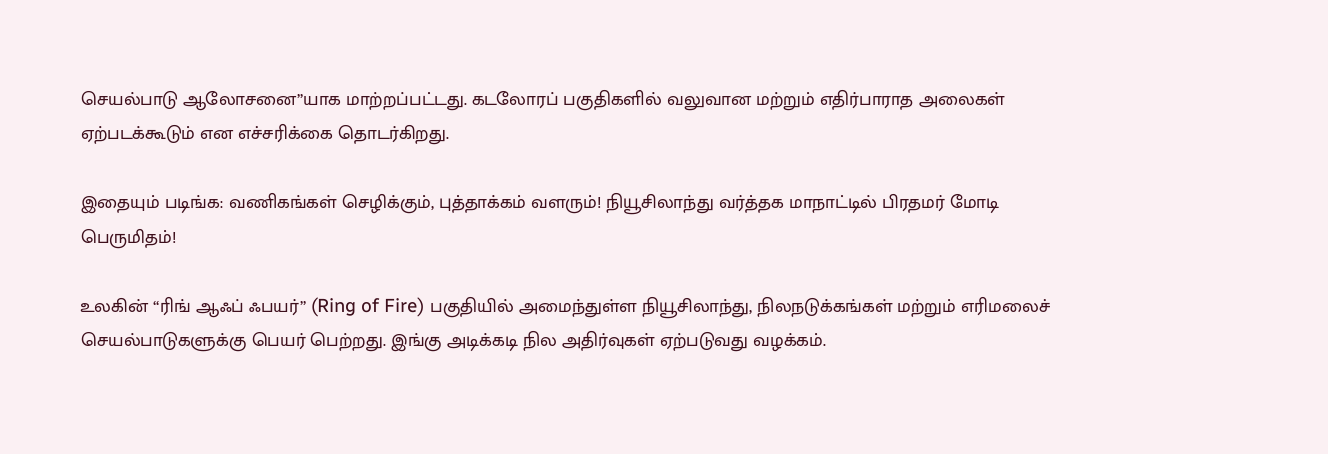செயல்பாடு ஆலோசனை”யாக மாற்றப்பட்டது. கடலோரப் பகுதிகளில் வலுவான மற்றும் எதிர்பாராத அலைகள் ஏற்படக்கூடும் என எச்சரிக்கை தொடர்கிறது.

இதையும் படிங்க: வணிகங்கள் செழிக்கும், புத்தாக்கம் வளரும்! நியூசிலாந்து வர்த்தக மாநாட்டில் பிரதமர் மோடி பெருமிதம்!

உலகின் “ரிங் ஆஃப் ஃபயர்” (Ring of Fire) பகுதியில் அமைந்துள்ள நியூசிலாந்து, நிலநடுக்கங்கள் மற்றும் எரிமலைச் செயல்பாடுகளுக்கு பெயர் பெற்றது. இங்கு அடிக்கடி நில அதிர்வுகள் ஏற்படுவது வழக்கம்.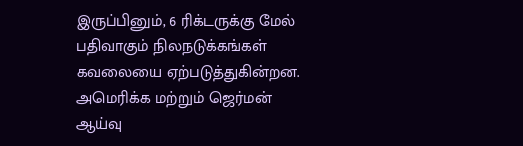இருப்பினும், 6 ரிக்டருக்கு மேல் பதிவாகும் நிலநடுக்கங்கள் கவலையை ஏற்படுத்துகின்றன. அமெரிக்க மற்றும் ஜெர்மன் ஆய்வு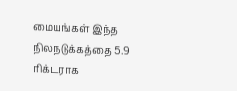மையங்கள் இந்த நிலநடுக்கத்தை 5.9 ரிக்டராக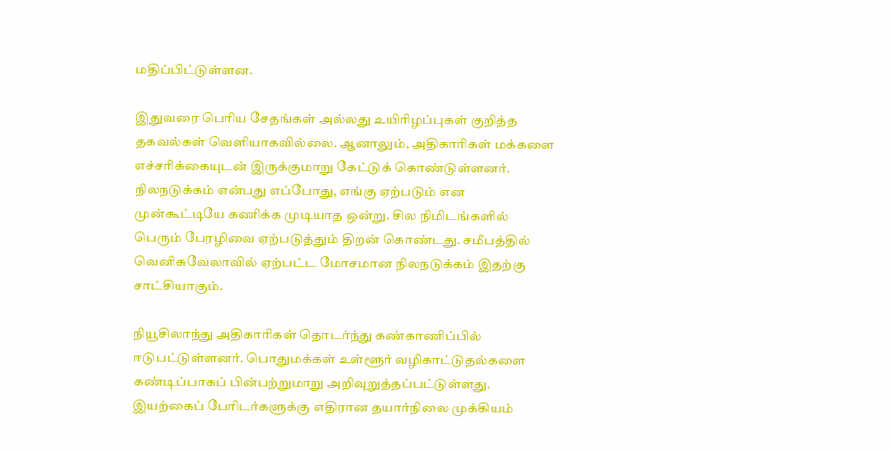மதிப்பிட்டுள்ளன.

இதுவரை பெரிய சேதங்கள் அல்லது உயிரிழப்புகள் குறித்த தகவல்கள் வெளியாகவில்லை. ஆனாலும், அதிகாரிகள் மக்களை எச்சரிக்கையுடன் இருக்குமாறு கேட்டுக் கொண்டுள்ளனர். நிலநடுக்கம் என்பது எப்போது, எங்கு ஏற்படும் என முன்கூட்டியே கணிக்க முடியாத ஒன்று. சில நிமிடங்களில் பெரும் பேரழிவை ஏற்படுத்தும் திறன் கொண்டது. சமீபத்தில் வெனிசுவேலாவில் ஏற்பட்ட மோசமான நிலநடுக்கம் இதற்கு சாட்சியாகும்.

நியூசிலாந்து அதிகாரிகள் தொடர்ந்து கண்காணிப்பில் ஈடுபட்டுள்ளனர். பொதுமக்கள் உள்ளூர் வழிகாட்டுதல்களை கண்டிப்பாகப் பின்பற்றுமாறு அறிவுறுத்தப்பட்டுள்ளது. இயற்கைப் பேரிடர்களுக்கு எதிரான தயார்நிலை முக்கியம்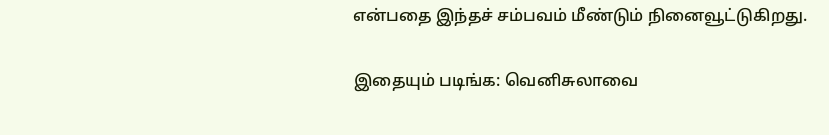என்பதை இந்தச் சம்பவம் மீண்டும் நினைவூட்டுகிறது.

இதையும் படிங்க: வெனிசுலாவை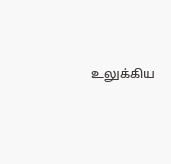உலுக்கிய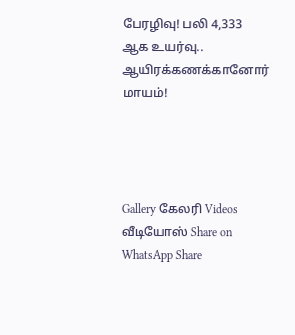பேரழிவு! பலி 4,333 ஆக உயர்வு.. ஆயிரக்கணக்கானோர் மாயம்!




Gallery கேலரி Videos வீடியோஸ் Share on WhatsApp Share